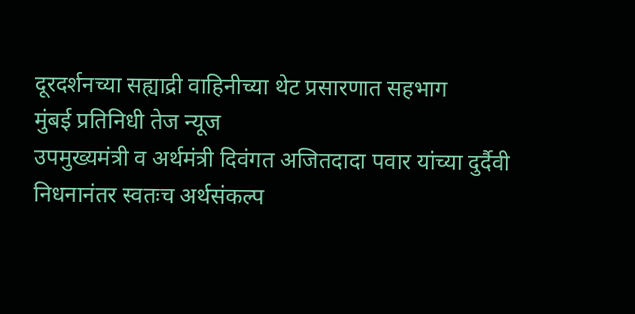दूरदर्शनच्या सह्याद्री वाहिनीच्या थेट प्रसारणात सहभाग
मुंबई प्रतिनिधी तेज न्यूज
उपमुख्यमंत्री व अर्थमंत्री दिवंगत अजितदादा पवार यांच्या दुर्दैवी निधनानंतर स्वतःच अर्थसंकल्प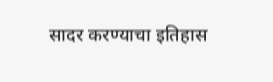सादर करण्याचा इतिहास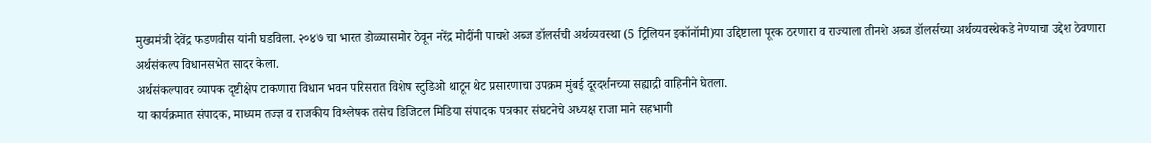मुख्यमंत्री देवेंद्र फडणवीस यांनी घडविला. २०४७ चा भारत डोळ्यासमोर ठेवून नरेंद्र मोदींनी पाचशे अब्ज डॉलर्सची अर्थव्यवस्था (5 ट्रिलियन इकॉनॉमी)या उद्दिष्टाला पूरक ठरणारा व राज्याला तीनशे अब्ज डॉलर्सच्या अर्थव्यवस्थेकडे नेण्याचा उद्देश ठेवणारा अर्थसंकल्प विधानसभेत सादर केला.
अर्थसंकल्पावर व्यापक दृष्टीक्षेप टाकणारा विधान भवन परिसरात विशेष स्टुडिओ थाटून थेट प्रसारणाचा उपक्रम मुंबई दूरदर्शनच्या सह्याद्री वाहिनीने घेतला.
या कार्यक्रमात संपादक, माध्यम तज्ज्ञ व राजकीय विश्लेषक तसेच डिजिटल मिडिया संपादक पत्रकार संघटनेचे अध्यक्ष राजा माने सहभागी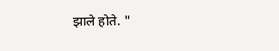झाले होते. "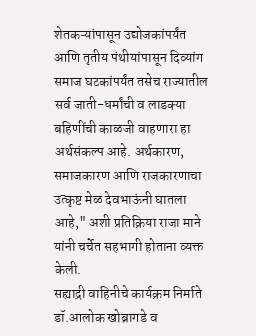शेतकऱ्यांपासून उद्योजकांपर्यंत आणि तृतीय पंथीयांपासून दिव्यांग समाज घटकांपर्यंत तसेच राज्यातील सर्व जाती-धर्मांची व लाडक्या बहिणींची काळजी वाहणारा हा अर्थसंकल्प आहे. अर्थकारण, समाजकारण आणि राजकारणाचा उत्कृष्ट मेळ देवभाऊंनी घातला आहे," अशी प्रतिक्रिया राजा माने यांनी चर्चेत सहभागी होताना व्यक्त केली.
सह्याद्री वाहिनीचे कार्यक्रम निर्माते डॉ.आलोक खोब्रागडे व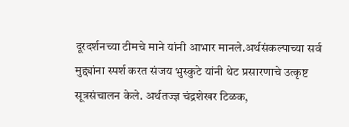दूरदर्शनच्या टीमचे माने यांनी आभार मानले.अर्थसंकल्पाच्या सर्व मुद्द्यांना स्पर्श करत संजय भुस्कुटे यांनी थेट प्रसारणाचे उत्कृष्ट सूत्रसंचालन केले. अर्थतज्ज्ञ चंद्रशेखर टिळक,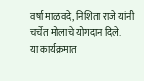वर्षा माळवदे, निशिता राजे यांनी चर्चेत मोलाचे योगदान दिले.
या कार्यक्रमात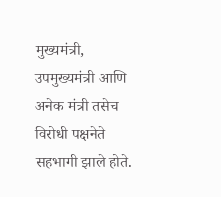मुख्यमंत्री, उपमुख्यमंत्री आणि अनेक मंत्री तसेच विरोधी पक्षनेते सहभागी झाले होते.